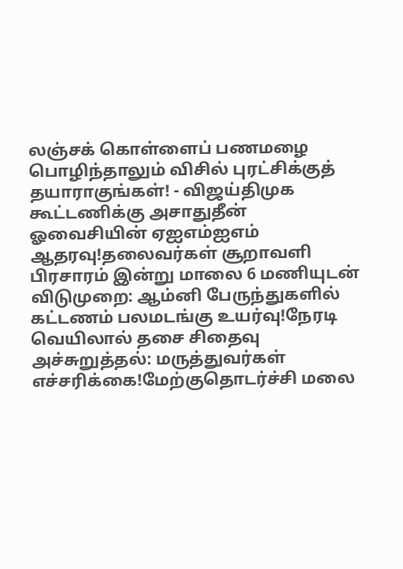லஞ்சக் கொள்ளைப் பணமழை பொழிந்தாலும் விசில் புரட்சிக்குத் தயாராகுங்கள்! - விஜய்திமுக கூட்டணிக்கு அசாதுதீன் ஓவைசியின் ஏஐஎம்ஐஎம் ஆதரவு!தலைவர்கள் சூறாவளி பிரசாரம் இன்று மாலை 6 மணியுடன் விடுமுறை: ஆம்னி பேருந்துகளில் கட்டணம் பலமடங்கு உயர்வு!நேரடி வெயிலால் தசை சிதைவு அச்சுறுத்தல்: மருத்துவர்கள் எச்சரிக்கை!மேற்குதொடர்ச்சி மலை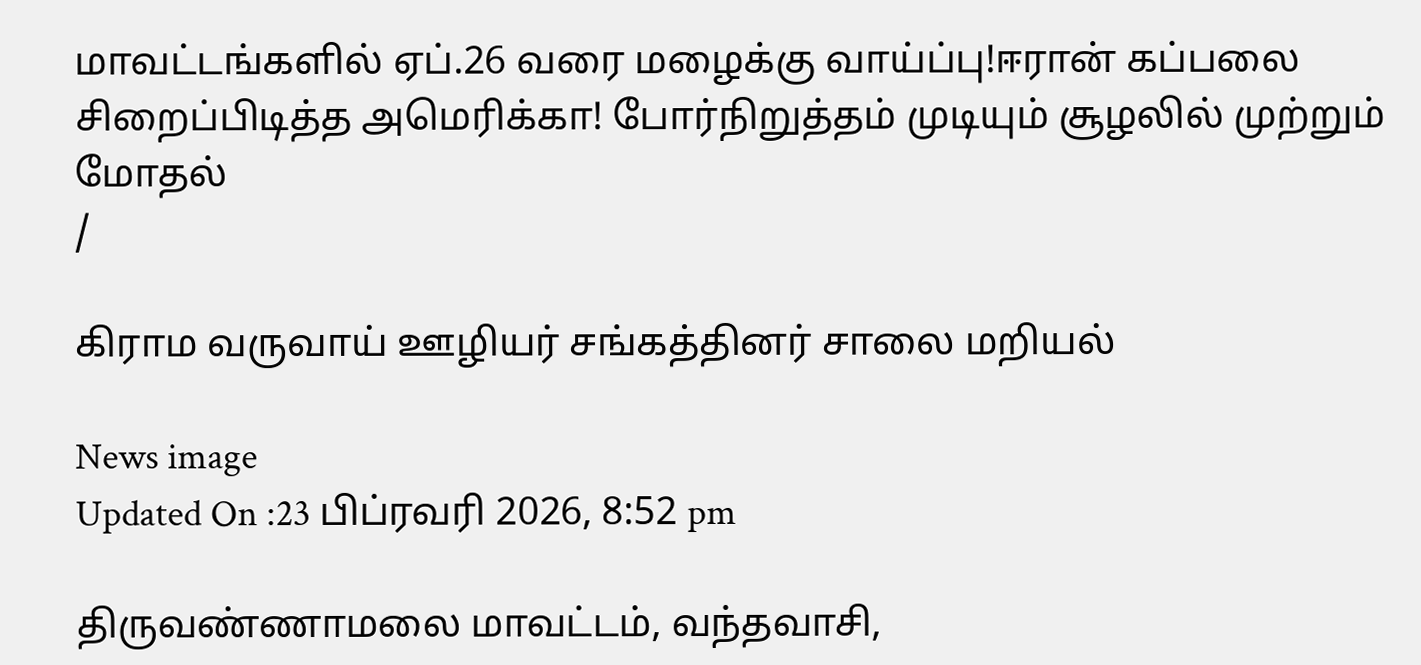மாவட்டங்களில் ஏப்.26 வரை மழைக்கு வாய்ப்பு!ஈரான் கப்பலை சிறைப்பிடித்த அமெரிக்கா! போர்நிறுத்தம் முடியும் சூழலில் முற்றும் மோதல்
/

கிராம வருவாய் ஊழியர் சங்கத்தினர் சாலை மறியல்

News image
Updated On :23 பிப்ரவரி 2026, 8:52 pm

திருவண்ணாமலை மாவட்டம், வந்தவாசி,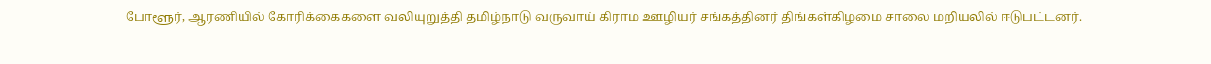போளூர், ஆரணியில் கோரிக்கைகளை வலியுறுத்தி தமிழ்நாடு வருவாய் கிராம ஊழியர் சங்கத்தினர் திங்கள்கிழமை சாலை மறியலில் ஈடுபட்டனர்.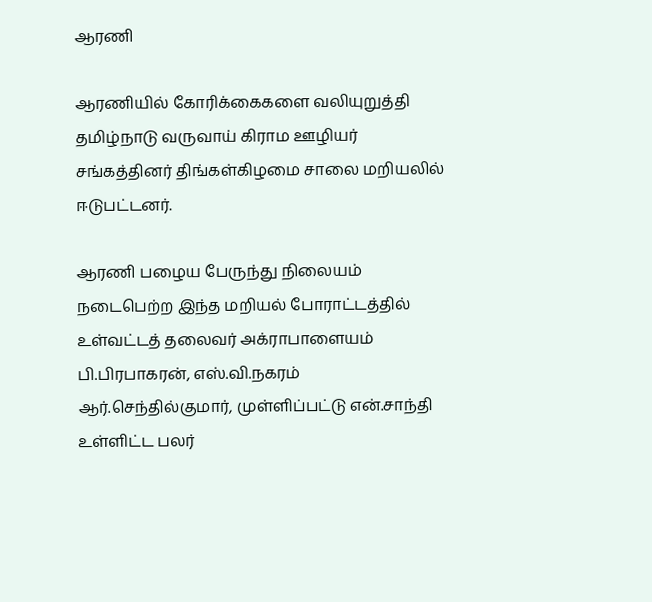ஆரணி

ஆரணியில் கோரிக்கைகளை வலியுறுத்தி தமிழ்நாடு வருவாய் கிராம ஊழியர் சங்கத்தினர் திங்கள்கிழமை சாலை மறியலில் ஈடுபட்டனர்.

ஆரணி பழைய பேருந்து நிலையம் நடைபெற்ற இந்த மறியல் போராட்டத்தில் உள்வட்டத் தலைவர் அக்ராபாளையம் பி.பிரபாகரன், எஸ்.வி.நகரம் ஆர்.செந்தில்குமார், முள்ளிப்பட்டு என்.சாந்தி உள்ளிட்ட பலர்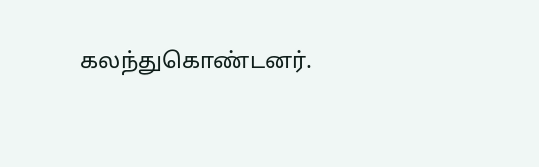கலந்துகொண்டனர்.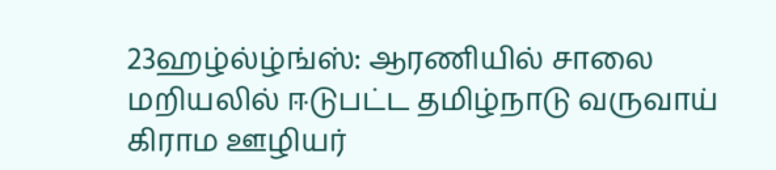23ஹழ்ல்ழ்ங்ஸ்: ஆரணியில் சாலை மறியலில் ஈடுபட்ட தமிழ்நாடு வருவாய் கிராம ஊழியர்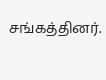சங்கத்தினர்.